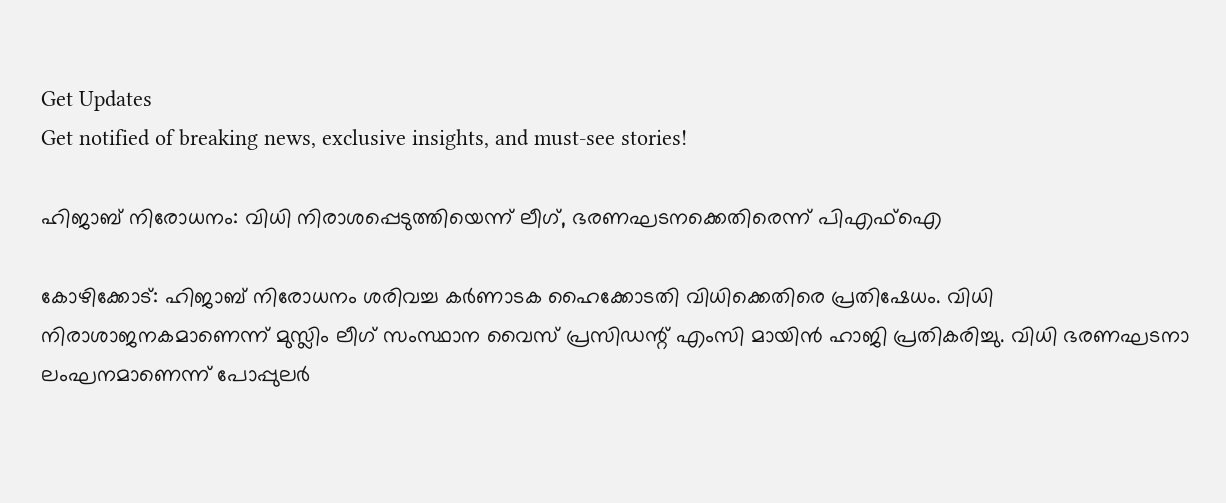Get Updates
Get notified of breaking news, exclusive insights, and must-see stories!

ഹിജാബ് നിരോധനം: വിധി നിരാശപ്പെടുത്തിയെന്ന് ലീഗ്, ഭരണഘടനക്കെതിരെന്ന് പിഎഫ്‌ഐ

കോഴിക്കോട്: ഹിജാബ് നിരോധനം ശരിവച്ച കര്‍ണാടക ഹൈക്കോടതി വിധിക്കെതിരെ പ്രതിഷേധം. വിധി നിരാശാജനകമാണെന്ന് മുസ്ലിം ലീഗ് സംസ്ഥാന വൈസ് പ്രസിഡന്റ് എംസി മായിന്‍ ഹാജി പ്രതികരിച്ചു. വിധി ഭരണഘടനാ ലംഘനമാണെന്ന് പോപ്പുലര്‍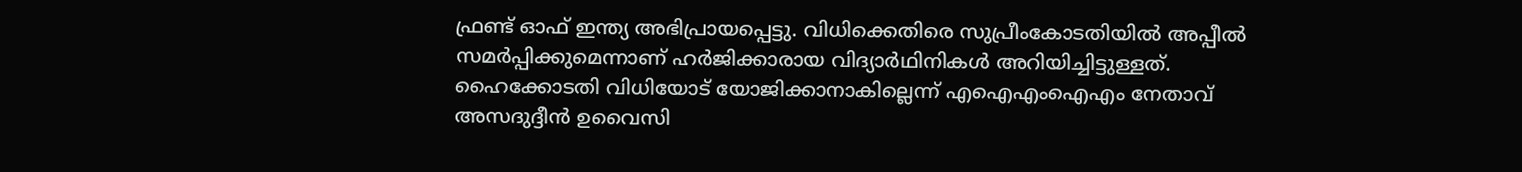ഫ്രണ്ട് ഓഫ് ഇന്ത്യ അഭിപ്രായപ്പെട്ടു. വിധിക്കെതിരെ സുപ്രീംകോടതിയില്‍ അപ്പീല്‍ സമര്‍പ്പിക്കുമെന്നാണ് ഹര്‍ജിക്കാരായ വിദ്യാര്‍ഥിനികള്‍ അറിയിച്ചിട്ടുള്ളത്. ഹൈക്കോടതി വിധിയോട് യോജിക്കാനാകില്ലെന്ന് എഐഎംഐഎം നേതാവ് അസദുദ്ദീന്‍ ഉവൈസി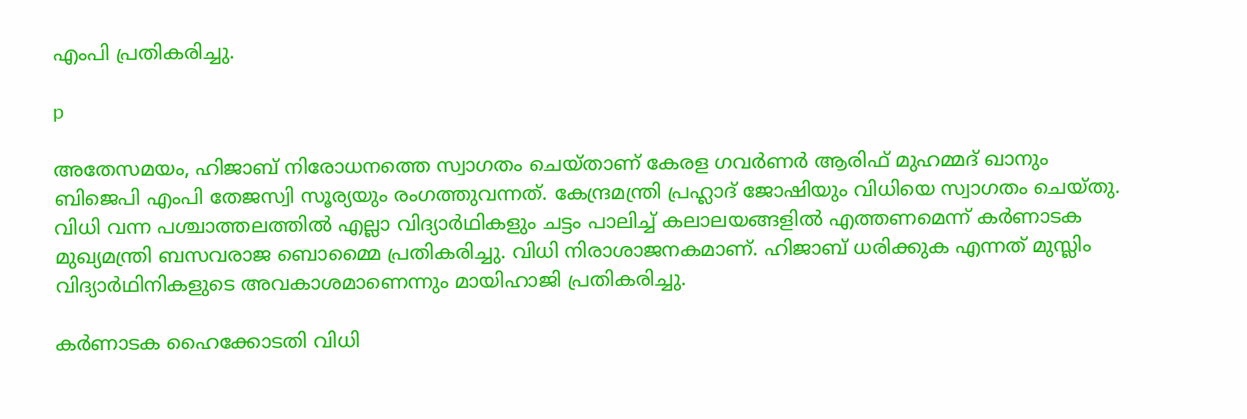എംപി പ്രതികരിച്ചു.

p

അതേസമയം, ഹിജാബ് നിരോധനത്തെ സ്വാഗതം ചെയ്താണ് കേരള ഗവര്‍ണര്‍ ആരിഫ് മുഹമ്മദ് ഖാനും ബിജെപി എംപി തേജസ്വി സൂര്യയും രംഗത്തുവന്നത്. കേന്ദ്രമന്ത്രി പ്രഹ്ലാദ് ജോഷിയും വിധിയെ സ്വാഗതം ചെയ്തു. വിധി വന്ന പശ്ചാത്തലത്തില്‍ എല്ലാ വിദ്യാര്‍ഥികളും ചട്ടം പാലിച്ച് കലാലയങ്ങളില്‍ എത്തണമെന്ന് കര്‍ണാടക മുഖ്യമന്ത്രി ബസവരാജ ബൊമ്മൈ പ്രതികരിച്ചു. വിധി നിരാശാജനകമാണ്. ഹിജാബ് ധരിക്കുക എന്നത് മുസ്ലിം വിദ്യാര്‍ഥിനികളുടെ അവകാശമാണെന്നും മായിഹാജി പ്രതികരിച്ചു.

കര്‍ണാടക ഹൈക്കോടതി വിധി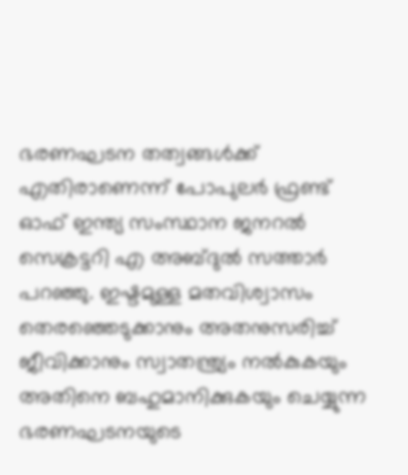ഭരണഘടന തത്വങ്ങള്‍ക്ക് എതിരാണെന്ന് പോപുലര്‍ ഫ്രണ്ട് ഓഫ് ഇന്ത്യ സംസ്ഥാന ജനറല്‍ സെക്രട്ടറി എ അബ്ദുല്‍ സത്താര്‍ പറഞ്ഞു. ഇഷ്ടമുള്ള മതവിശ്വാസം തെരഞ്ഞെടുക്കാനും അതനുസരിച്ച് ജീവിക്കാനും സ്വാതന്ത്ര്യം നല്‍കുകയും അതിനെ ബഹുമാനിക്കുകയും ചെയ്യുന്ന ഭരണഘടനയുടെ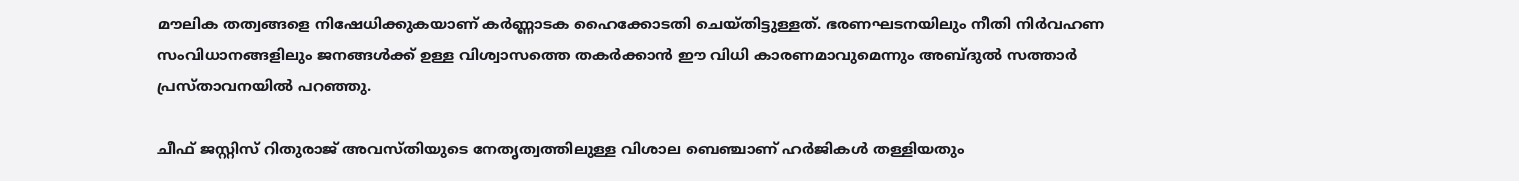മൗലിക തത്വങ്ങളെ നിഷേധിക്കുകയാണ് കര്‍ണ്ണാടക ഹൈക്കോടതി ചെയ്തിട്ടുള്ളത്. ഭരണഘടനയിലും നീതി നിര്‍വഹണ സംവിധാനങ്ങളിലും ജനങ്ങള്‍ക്ക് ഉള്ള വിശ്വാസത്തെ തകര്‍ക്കാന്‍ ഈ വിധി കാരണമാവുമെന്നും അബ്ദുല്‍ സത്താര്‍ പ്രസ്താവനയില്‍ പറഞ്ഞു.

ചീഫ് ജസ്റ്റിസ് റിതുരാജ് അവസ്തിയുടെ നേതൃത്വത്തിലുള്ള വിശാല ബെഞ്ചാണ് ഹര്‍ജികള്‍ തള്ളിയതും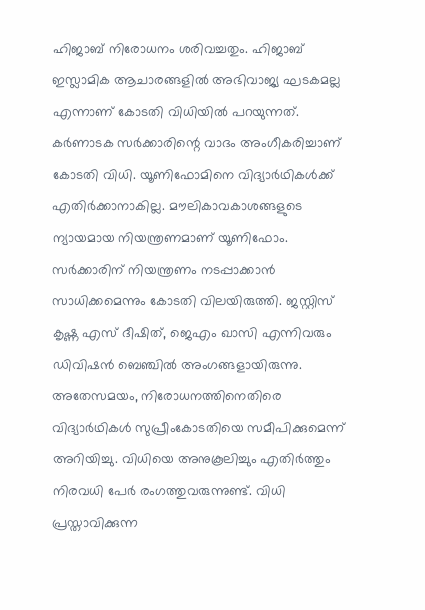ഹിജാബ് നിരോധനം ശരിവച്ചതും. ഹിജാബ് ഇസ്ലാമിക ആചാരങ്ങളില്‍ അഭിവാജ്യ ഘടകമല്ല എന്നാണ് കോടതി വിധിയില്‍ പറയുന്നത്. കര്‍ണാടക സര്‍ക്കാരിന്റെ വാദം അംഗീകരിച്ചാണ് കോടതി വിധി. യൂണിഫോമിനെ വിദ്യാര്‍ഥികള്‍ക്ക് എതിര്‍ക്കാനാകില്ല. മൗലികാവകാശങ്ങളുടെ ന്യായമായ നിയന്ത്രണമാണ് യൂണിഫോം. സര്‍ക്കാരിന് നിയന്ത്രണം നടപ്പാക്കാന്‍ സാധിക്കമെന്നും കോടതി വിലയിരുത്തി. ജസ്റ്റിസ് കൃഷ്ണ എസ് ദീഷിത്, ജെഎം ഖാസി എന്നിവരും ഡിവിഷന്‍ ബെഞ്ചില്‍ അംഗങ്ങളായിരുന്നു. അതേസമയം, നിരോധനത്തിനെതിരെ വിദ്യാര്‍ഥികള്‍ സുപ്രീംകോടതിയെ സമീപിക്കുമെന്ന് അറിയിച്ചു. വിധിയെ അനുകൂലിച്ചും എതിര്‍ത്തും നിരവധി പേര്‍ രംഗത്തുവരുന്നുണ്ട്. വിധി പ്രസ്താവിക്കുന്ന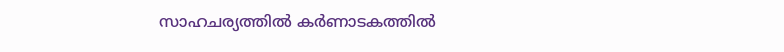സാഹചര്യത്തില്‍ കര്‍ണാടകത്തില്‍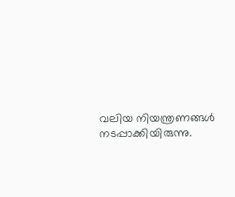വലിയ നിയന്ത്രണങ്ങള്‍ നടപ്പാക്കിയിരുന്നു.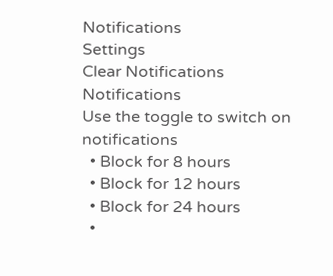Notifications
Settings
Clear Notifications
Notifications
Use the toggle to switch on notifications
  • Block for 8 hours
  • Block for 12 hours
  • Block for 24 hours
  •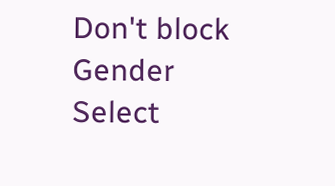Don't block
Gender
Select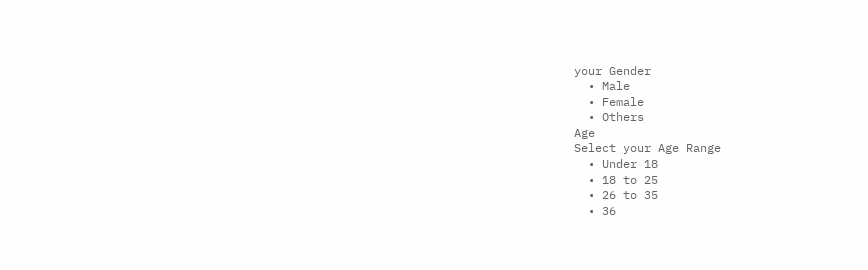your Gender
  • Male
  • Female
  • Others
Age
Select your Age Range
  • Under 18
  • 18 to 25
  • 26 to 35
  • 36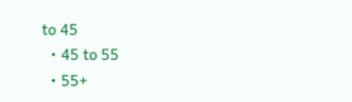to 45
  • 45 to 55
  • 55+